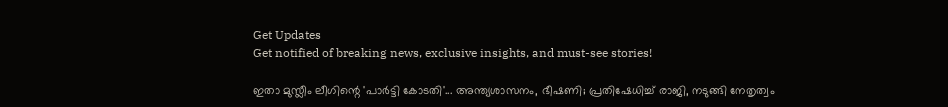Get Updates
Get notified of breaking news, exclusive insights, and must-see stories!

ഇതാ മുസ്ലീം ലീഗിന്റെ 'പാര്‍ട്ടി കോടതി'... അന്ത്യശാസനം, ഭീഷണി; പ്രതിഷേധിച്ച് രാജി, നടുങ്ങി നേതൃത്വം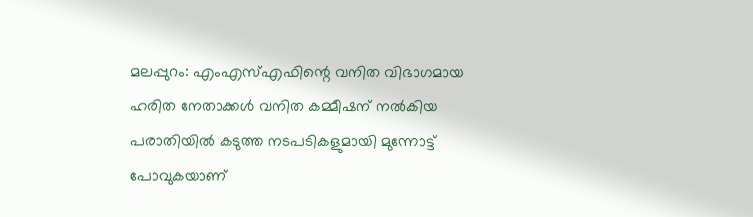മലപ്പുറം: എംഎസ്എഫിന്റെ വനിത വിഭാഗമായ ഹരിത നേതാക്കള്‍ വനിത കമ്മീഷന് നല്‍കിയ പരാതിയില്‍ കടുത്ത നടപടികളുമായി മുന്നോട്ട് പോവുകയാണ്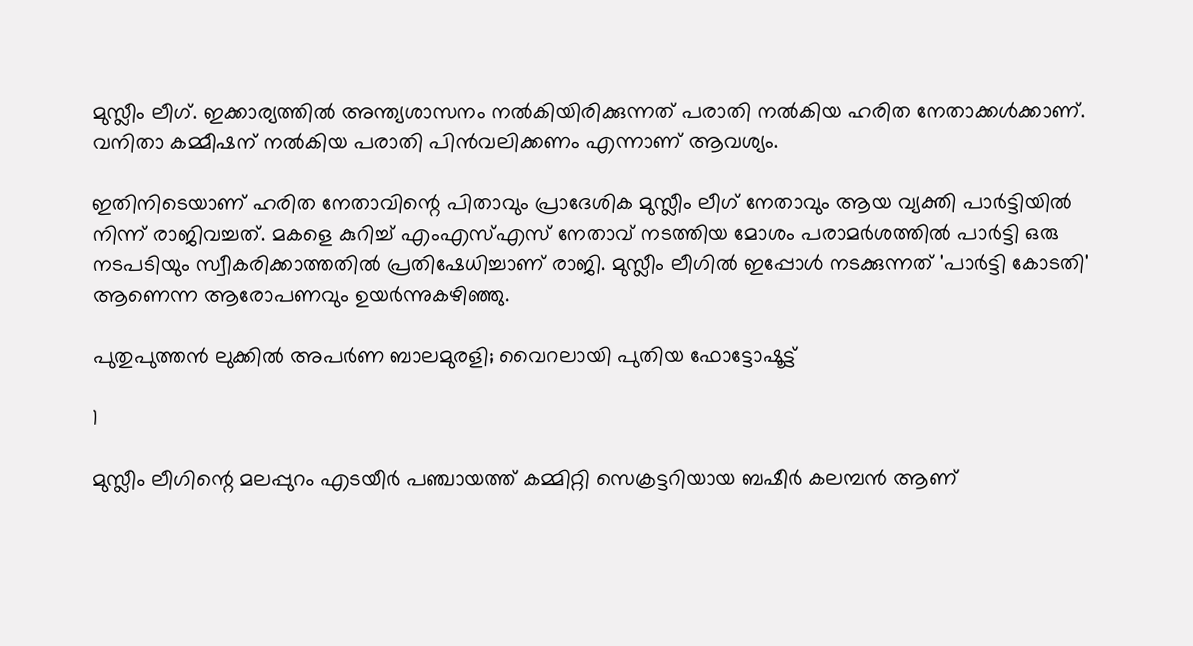മുസ്ലീം ലീഗ്. ഇക്കാര്യത്തില്‍ അന്ത്യശാസനം നല്‍കിയിരിക്കുന്നത് പരാതി നല്‍കിയ ഹരിത നേതാക്കള്‍ക്കാണ്. വനിതാ കമ്മീഷന് നല്‍കിയ പരാതി പിന്‍വലിക്കണം എന്നാണ് ആവശ്യം.

ഇതിനിടെയാണ് ഹരിത നേതാവിന്റെ പിതാവും പ്രാദേശിക മുസ്ലീം ലീഗ് നേതാവും ആയ വ്യക്തി പാര്‍ട്ടിയില്‍ നിന്ന് രാജിവച്ചത്. മകളെ കുറിച്ച് എംഎസ്എസ് നേതാവ് നടത്തിയ മോശം പരാമര്‍ശത്തില്‍ പാര്‍ട്ടി ഒരു നടപടിയും സ്വീകരിക്കാത്തതില്‍ പ്രതിഷേധിച്ചാണ് രാജി. മുസ്ലീം ലീഗില്‍ ഇപ്പോള്‍ നടക്കുന്നത് 'പാര്‍ട്ടി കോടതി' ആണെന്ന ആരോപണവും ഉയര്‍ന്നുകഴിഞ്ഞു.

പുതുപുത്തന്‍ ലുക്കില്‍ അപര്‍ണ ബാലമുരളി; വൈറലായി പുതിയ ഫോട്ടോഷൂട്ട്

1

മുസ്ലീം ലീഗിന്റെ മലപ്പുറം എടയീര്‍ പഞ്ചായത്ത് കമ്മിറ്റി സെക്രട്ടറിയായ ബഷീര്‍ കലമ്പന്‍ ആണ്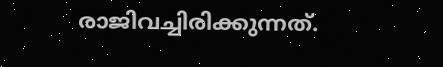രാജിവച്ചിരിക്കുന്നത്.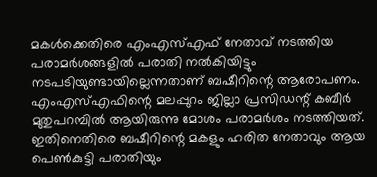മകള്‍ക്കെതിരെ എംഎസ്എഫ് നേതാവ് നടത്തിയ പരാമര്‍ശങ്ങളില്‍ പരാതി നല്‍കിയിട്ടും നടപടിയുണ്ടായില്ലെന്നതാണ് ബഷീറിന്റെ ആരോപണം. എംഎസ്എഫിന്റെ മലപ്പുറം ജില്ലാ പ്രസിഡന്റ് കബീര്‍ മുതുപറമ്പില്‍ ആയിരുന്നു മോശം പരാമര്‍ശം നടത്തിയത്. ഇതിനെതിരെ ബഷീറിന്റെ മകളും ഹരിത നേതാവും ആയ പെണ്‍കുട്ടി പരാതിയും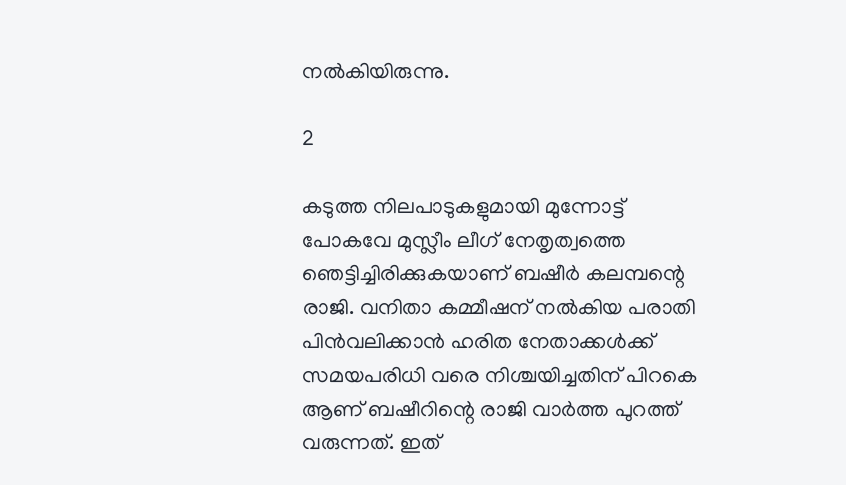നല്‍കിയിരുന്നു.

2

കടുത്ത നിലപാടുകളുമായി മുന്നോട്ട് പോകവേ മുസ്ലീം ലീഗ് നേതൃത്വത്തെ ഞെട്ടിച്ചിരിക്കുകയാണ് ബഷീര്‍ കലമ്പന്റെ രാജി. വനിതാ കമ്മീഷന് നല്‍കിയ പരാതി പിന്‍വലിക്കാന്‍ ഹരിത നേതാക്കള്‍ക്ക് സമയപരിധി വരെ നിശ്ചയിച്ചതിന് പിറകെ ആണ് ബഷീറിന്റെ രാജി വാര്‍ത്ത പുറത്ത് വരുന്നത്. ഇത്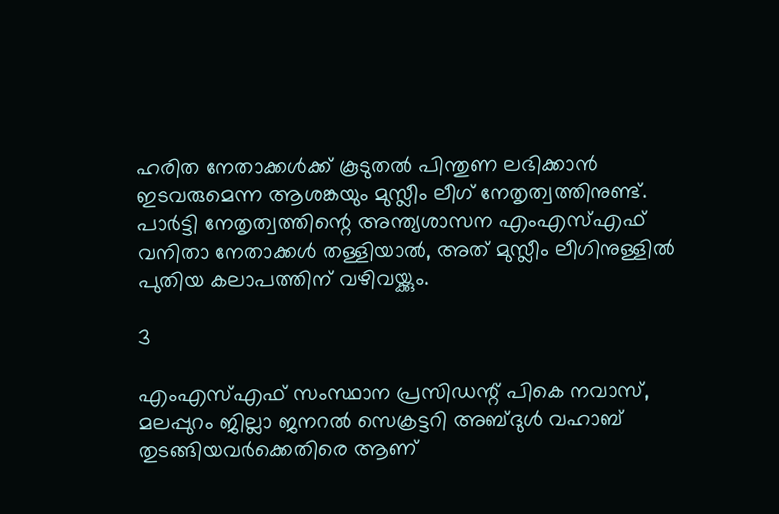ഹരിത നേതാക്കള്‍ക്ക് കൂടുതല്‍ പിന്തുണ ലഭിക്കാന്‍ ഇടവരുമെന്ന ആശങ്കയും മുസ്ലീം ലീഗ് നേതൃത്വത്തിനുണ്ട്. പാര്‍ട്ടി നേതൃത്വത്തിന്റെ അന്ത്യശാസന എംഎസ്എഫ് വനിതാ നേതാക്കള്‍ തള്ളിയാല്‍, അത് മുസ്ലീം ലീഗിനുള്ളില്‍ പുതിയ കലാപത്തിന് വഴിവയ്ക്കും.

3

എംഎസ്എഫ് സംസ്ഥാന പ്രസിഡന്റ് പികെ നവാസ്, മലപ്പുറം ജില്ലാ ജനറല്‍ സെക്രട്ടറി അബ്ദുള്‍ വഹാബ് തുടങ്ങിയവര്‍ക്കെതിരെ ആണ്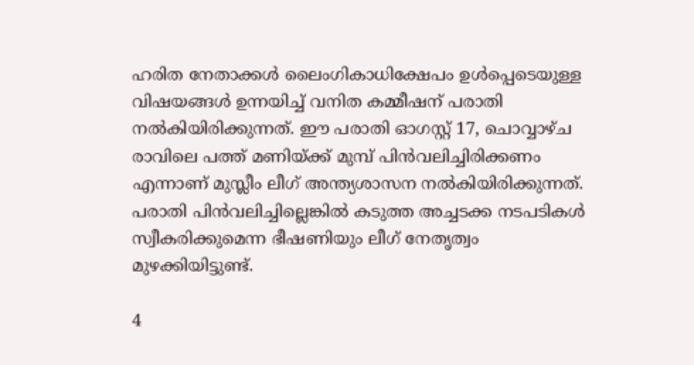ഹരിത നേതാക്കള്‍ ലൈംഗികാധിക്ഷേപം ഉള്‍പ്പെടെയുള്ള വിഷയങ്ങള്‍ ഉന്നയിച്ച് വനിത കമ്മീഷന് പരാതി നല്‍കിയിരിക്കുന്നത്. ഈ പരാതി ഓഗസ്റ്റ് 17, ചൊവ്വാഴ്ച രാവിലെ പത്ത് മണിയ്ക്ക് മുമ്പ് പിന്‍വലിച്ചിരിക്കണം എന്നാണ് മുസ്ലീം ലീഗ് അന്ത്യശാസന നല്‍കിയിരിക്കുന്നത്. പരാതി പിന്‍വലിച്ചില്ലെങ്കില്‍ കടുത്ത അച്ചടക്ക നടപടികള്‍ സ്വീകരിക്കുമെന്ന ഭീഷണിയും ലീഗ് നേതൃത്വം മുഴക്കിയിട്ടുണ്ട്.

4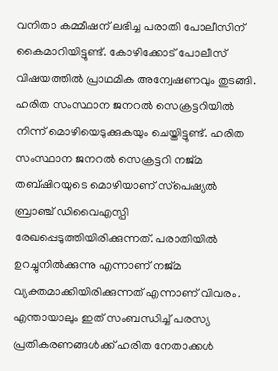വനിതാ കമ്മീഷന് ലഭിച്ച പരാതി പോലീസിന് കൈമാറിയിട്ടുണ്ട്. കോഴിക്കോട് പോലീസ് വിഷയത്തില്‍ പ്രാഥമിക അന്വേഷണവും തുടങ്ങി. ഹരിത സംസ്ഥാന ജനറല്‍ സെക്രട്ടറിയില്‍ നിന്ന് മൊഴിയെടുക്കുകയും ചെയ്തിട്ടുണ്ട്. ഹരിത സംസ്ഥാന ജനറല്‍ സെക്രട്ടറി നജ്മ തബ്ഷിറയുടെ മൊഴിയാണ് സ്‌പെഷ്യല്‍ ബ്രാഞ്ച് ഡിവൈഎസ്പി രേഖപ്പെടുത്തിയിരിക്കുന്നത്. പരാതിയില്‍ ഉറച്ചുനില്‍ക്കുന്നു എന്നാണ് നജ്മ വ്യക്തമാക്കിയിരിക്കുന്നത് എന്നാണ് വിവരം. എന്തായാലും ഇത് സംബന്ധിച്ച് പരസ്യ പ്രതികരണങ്ങള്‍ക്ക് ഹരിത നേതാക്കള്‍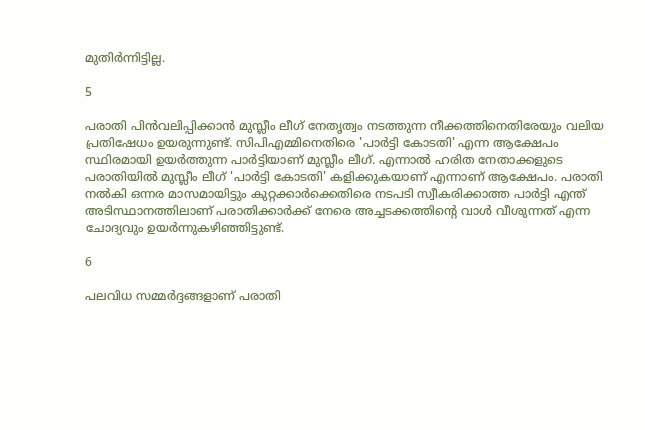മുതിര്‍ന്നിട്ടില്ല.

5

പരാതി പിന്‍വലിപ്പിക്കാന്‍ മുസ്ലീം ലീഗ് നേതൃത്വം നടത്തുന്ന നീക്കത്തിനെതിരേയും വലിയ പ്രതിഷേധം ഉയരുന്നുണ്ട്. സിപിഎമ്മിനെതിരെ 'പാര്‍ട്ടി കോടതി' എന്ന ആക്ഷേപം സ്ഥിരമായി ഉയര്‍ത്തുന്ന പാര്‍ട്ടിയാണ് മുസ്ലീം ലീഗ്. എന്നാല്‍ ഹരിത നേതാക്കളുടെ പരാതിയില്‍ മുസ്ലീം ലീഗ് 'പാര്‍ട്ടി കോടതി' കളിക്കുകയാണ് എന്നാണ് ആക്ഷേപം. പരാതി നല്‍കി ഒന്നര മാസമായിട്ടും കുറ്റക്കാര്‍ക്കെതിരെ നടപടി സ്വീകരിക്കാത്ത പാര്‍ട്ടി എന്ത് അടിസ്ഥാനത്തിലാണ് പരാതിക്കാര്‍ക്ക് നേരെ അച്ചടക്കത്തിന്റെ വാള്‍ വീശുന്നത് എന്ന ചോദ്യവും ഉയര്‍ന്നുകഴിഞ്ഞിട്ടുണ്ട്.

6

പലവിധ സമ്മര്‍ദ്ദങ്ങളാണ് പരാതി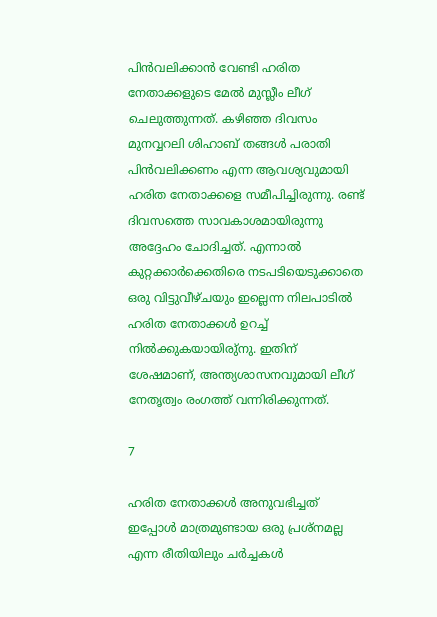പിന്‍വലിക്കാന്‍ വേണ്ടി ഹരിത നേതാക്കളുടെ മേല്‍ മുസ്ലീം ലീഗ് ചെലുത്തുന്നത്. കഴിഞ്ഞ ദിവസം മുനവ്വറലി ശിഹാബ് തങ്ങള്‍ പരാതി പിന്‍വലിക്കണം എന്ന ആവശ്യവുമായി ഹരിത നേതാക്കളെ സമീപിച്ചിരുന്നു. രണ്ട് ദിവസത്തെ സാവകാശമായിരുന്നു അദ്ദേഹം ചോദിച്ചത്. എന്നാല്‍ കുറ്റക്കാര്‍ക്കെതിരെ നടപടിയെടുക്കാതെ ഒരു വിട്ടുവീഴ്ചയും ഇല്ലെന്ന നിലപാടില്‍ ഹരിത നേതാക്കള്‍ ഉറച്ച് നില്‍ക്കുകയായിരു്‌നു. ഇതിന് ശേഷമാണ്, അന്ത്യശാസനവുമായി ലീഗ് നേതൃത്വം രംഗത്ത് വന്നിരിക്കുന്നത്.

7

ഹരിത നേതാക്കള്‍ അനുവഭിച്ചത് ഇപ്പോള്‍ മാത്രമുണ്ടായ ഒരു പ്രശ്‌നമല്ല എന്ന രീതിയിലും ചര്‍ച്ചകള്‍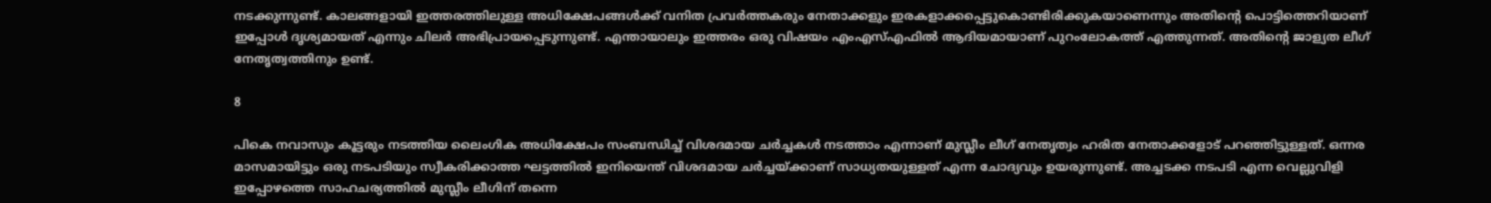നടക്കുന്നുണ്ട്. കാലങ്ങളായി ഇത്തരത്തിലുള്ള അധിക്ഷേപങ്ങള്‍ക്ക് വനിത പ്രവര്‍ത്തകരും നേതാക്കളും ഇരകളാക്കപ്പെട്ടുകൊണ്ടിരിക്കുകയാണെന്നും അതിന്റെ പൊട്ടിത്തെറിയാണ് ഇപ്പോള്‍ ദൃശ്യമായത് എന്നും ചിലര്‍ അഭിപ്രായപ്പെടുന്നുണ്ട്. എന്തായാലും ഇത്തരം ഒരു വിഷയം എംഎസ്എഫില്‍ ആദിയമായാണ് പുറംലോകത്ത് എത്തുന്നത്. അതിന്റെ ജാള്യത ലീഗ് നേതൃത്വത്തിനും ഉണ്ട്.

8

പികെ നവാസും കൂട്ടരും നടത്തിയ ലൈംഗിക അധിക്ഷേപം സംബന്ധിച്ച് വിശദമായ ചര്‍ച്ചകള്‍ നടത്താം എന്നാണ് മുസ്ലീം ലീഗ് നേതൃത്വം ഹരിത നേതാക്കളോട് പറഞ്ഞിട്ടുള്ളത്. ഒന്നര മാസമായിട്ടും ഒരു നടപടിയും സ്വീകരിക്കാത്ത ഘട്ടത്തില്‍ ഇനിയെന്ത് വിശദമായ ചര്‍ച്ചയ്ക്കാണ് സാധ്യതയുള്ളത് എന്ന ചോദ്യവും ഉയരുന്നുണ്ട്. അച്ചടക്ക നടപടി എന്ന വെല്ലുവിളി ഇപ്പോഴത്തെ സാഹചര്യത്തില്‍ മുസ്ലീം ലീഗിന് തന്നെ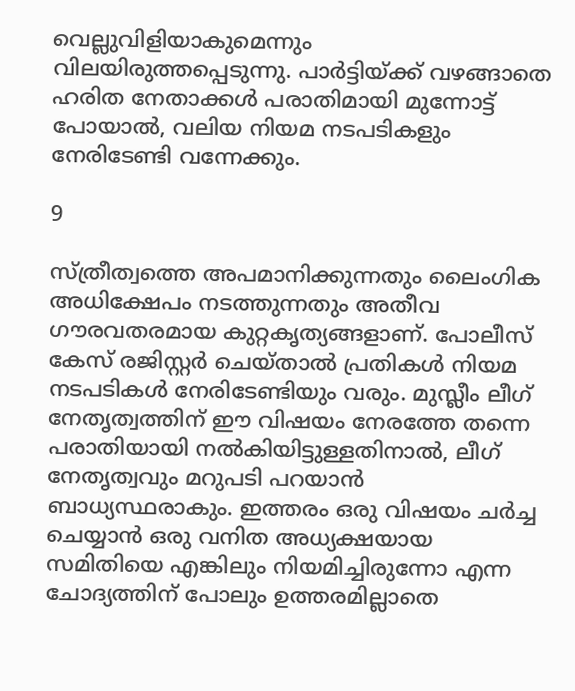വെല്ലുവിളിയാകുമെന്നും വിലയിരുത്തപ്പെടുന്നു. പാര്‍ട്ടിയ്ക്ക് വഴങ്ങാതെ ഹരിത നേതാക്കള്‍ പരാതിമായി മുന്നോട്ട് പോയാല്‍, വലിയ നിയമ നടപടികളും നേരിടേണ്ടി വന്നേക്കും.

9

സ്ത്രീത്വത്തെ അപമാനിക്കുന്നതും ലൈംഗിക അധിക്ഷേപം നടത്തുന്നതും അതീവ ഗൗരവതരമായ കുറ്റകൃത്യങ്ങളാണ്. പോലീസ് കേസ് രജിസ്റ്റര്‍ ചെയ്താല്‍ പ്രതികള്‍ നിയമ നടപടികള്‍ നേരിടേണ്ടിയും വരും. മുസ്ലീം ലീഗ് നേതൃത്വത്തിന് ഈ വിഷയം നേരത്തേ തന്നെ പരാതിയായി നല്‍കിയിട്ടുള്ളതിനാല്‍, ലീഗ് നേതൃത്വവും മറുപടി പറയാന്‍ ബാധ്യസ്ഥരാകും. ഇത്തരം ഒരു വിഷയം ചര്‍ച്ച ചെയ്യാന്‍ ഒരു വനിത അധ്യക്ഷയായ സമിതിയെ എങ്കിലും നിയമിച്ചിരുന്നോ എന്ന ചോദ്യത്തിന് പോലും ഉത്തരമില്ലാതെ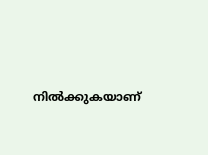നില്‍ക്കുകയാണ്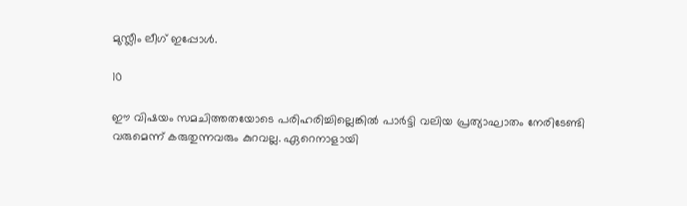മുസ്ലീം ലീഗ് ഇപ്പോള്‍.

10

ഈ വിഷയം സമചിത്തതയോടെ പരിഹരിച്ചില്ലെങ്കില്‍ പാര്‍ട്ടി വലിയ പ്രത്യാഘാതം നേരിടേണ്ടി വരുമെന്ന് കരുതുന്നവരും കുറവല്ല. ഏറെനാളായി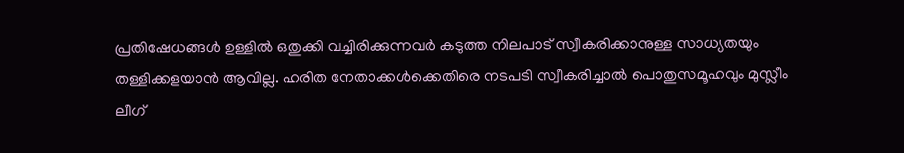പ്രതിഷേധങ്ങള്‍ ഉള്ളില്‍ ഒതുക്കി വച്ചിരിക്കുന്നവര്‍ കടുത്ത നിലപാട് സ്വീകരിക്കാനുള്ള സാധ്യതയും തള്ളിക്കളയാന്‍ ആവില്ല. ഹരിത നേതാക്കള്‍ക്കെതിരെ നടപടി സ്വീകരിച്ചാല്‍ പൊതുസമൂഹവും മുസ്ലീം ലീഗ്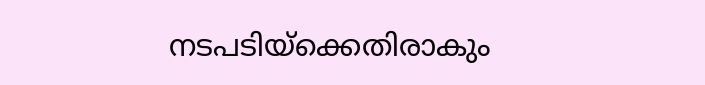നടപടിയ്‌ക്കെതിരാകും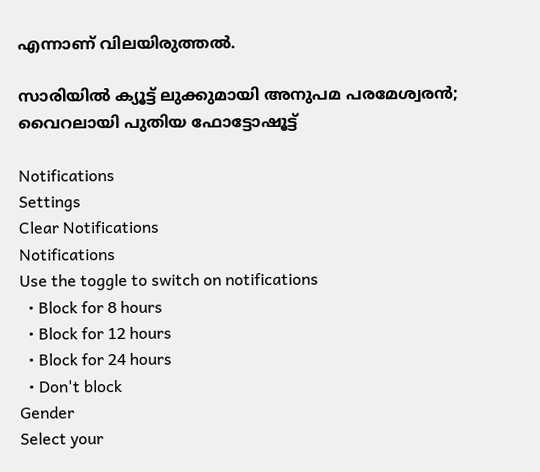എന്നാണ് വിലയിരുത്തല്‍.

സാരിയില്‍ ക്യൂട്ട് ലുക്കുമായി അനുപമ പരമേശ്വരന്‍; വൈറലായി പുതിയ ഫോട്ടോഷൂട്ട്

Notifications
Settings
Clear Notifications
Notifications
Use the toggle to switch on notifications
  • Block for 8 hours
  • Block for 12 hours
  • Block for 24 hours
  • Don't block
Gender
Select your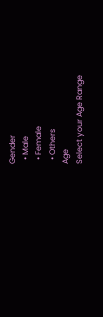Gender
  • Male
  • Female
  • Others
Age
Select your Age Range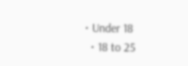• Under 18
  • 18 to 25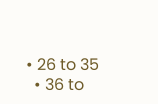• 26 to 35
  • 36 to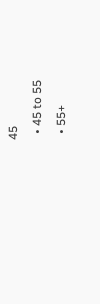45
  • 45 to 55
  • 55+